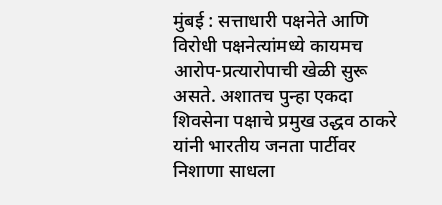मुंबई : सत्ताधारी पक्षनेते आणि विरोधी पक्षनेत्यांमध्ये कायमच आरोप-प्रत्यारोपाची खेळी सुरू असते. अशातच पुन्हा एकदा शिवसेना पक्षाचे प्रमुख उद्धव ठाकरे यांनी भारतीय जनता पार्टीवर निशाणा साधला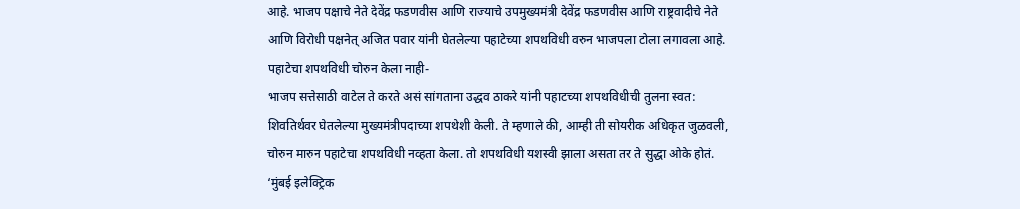आहे. भाजप पक्षाचे नेते देवेंद्र फडणवीस आणि राज्याचे उपमुख्यमंत्री देवेंद्र फडणवीस आणि राष्ट्रवादीचे नेते आणि विरोधी पक्षनेत् अजित पवार यांनी घेतलेल्या पहाटेच्या शपथविधी वरुन भाजपला टोला लगावला आहे.
पहाटेचा शपथविधी चोरुन केला नाही-
भाजप सत्तेसाठी वाटेल ते करते असं सांगताना उद्धव ठाकरे यांनी पहाटच्या शपथविधीची तुलना स्वत: शिवतिर्थवर घेतलेल्या मुख्यमंत्रीपदाच्या शपथेशी केली. ते म्हणाले की, आम्ही ती सोयरीक अधिकृत जुळवली, चोरुन मारुन पहाटेचा शपथविधी नव्हता केला. तो शपथविधी यशस्वी झाला असता तर ते सुद्धा ओके होतं. ‘मुंबई इलेक्ट्रिक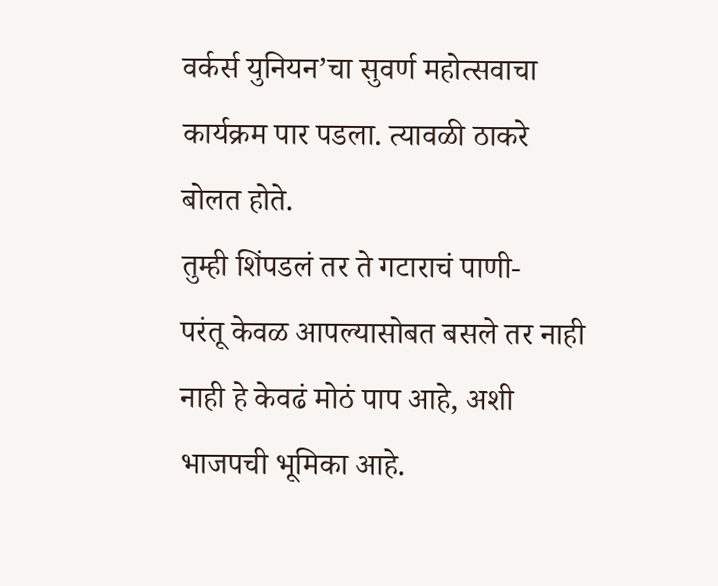वर्कर्स युनियन’चा सुवर्ण महोत्सवाचा कार्यक्रम पार पडला. त्यावळी ठाकरे बोलत होते.
तुम्ही शिंपडलं तर ते गटाराचं पाणी-
परंतू केवळ आपल्यासोबत बसले तर नाही नाही हे केवढं मोठं पाप आहे, अशी भाजपची भूमिका आहे.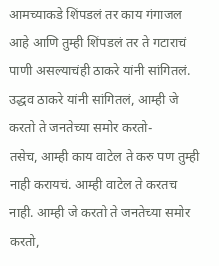आमच्याकडे शिंपडलं तर काय गंगाजल आहे आणि तुम्ही शिंपडलं तर ते गटाराचं पाणी असल्याचंही ठाकरे यांनी सांगितलं.
उद्धव ठाकरे यांनी सांगितलं, आम्ही जे करतो ते जनतेच्या समोर करतो-
तसेच, आम्ही काय वाटेल ते करु पण तुम्ही नाही करायचं. आम्ही वाटेल ते करतच नाही. आम्ही जे करतो ते जनतेच्या समोर करतो,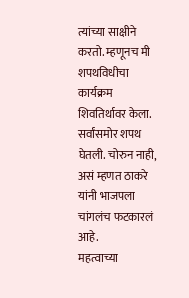त्यांच्या साक्षीने करतो. म्हणूनच मी शपथविधीचा कार्यक्रम शिवतिर्थावर केला. सर्वांसमोर शपथ घेतली. चोरुन नाही, असं म्हणत ठाकरे यांनी भाजपला चांगलंच फटकारलं आहे.
महत्वाच्या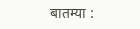बातम्या :